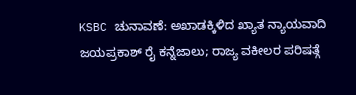KSBC ಚುನಾವಣೆ: ಅಖಾಡಕ್ಕಿಳಿದ ಖ್ಯಾತ ನ್ಯಾಯವಾದಿ ಜಯಪ್ರಕಾಶ್ ರೈ ಕನ್ನೆಜಾಲು; ರಾಜ್ಯ ವಕೀಲರ ಪರಿಷತ್ಗೆ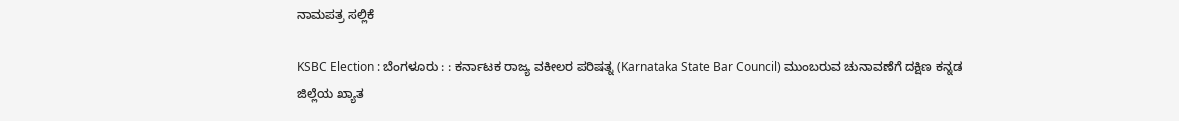ನಾಮಪತ್ರ ಸಲ್ಲಿಕೆ

KSBC Election : ಬೆಂಗಳೂರು : : ಕರ್ನಾಟಕ ರಾಜ್ಯ ವಕೀಲರ ಪರಿಷತ್ನ (Karnataka State Bar Council) ಮುಂಬರುವ ಚುನಾವಣೆಗೆ ದಕ್ಷಿಣ ಕನ್ನಡ ಜಿಲ್ಲೆಯ ಖ್ಯಾತ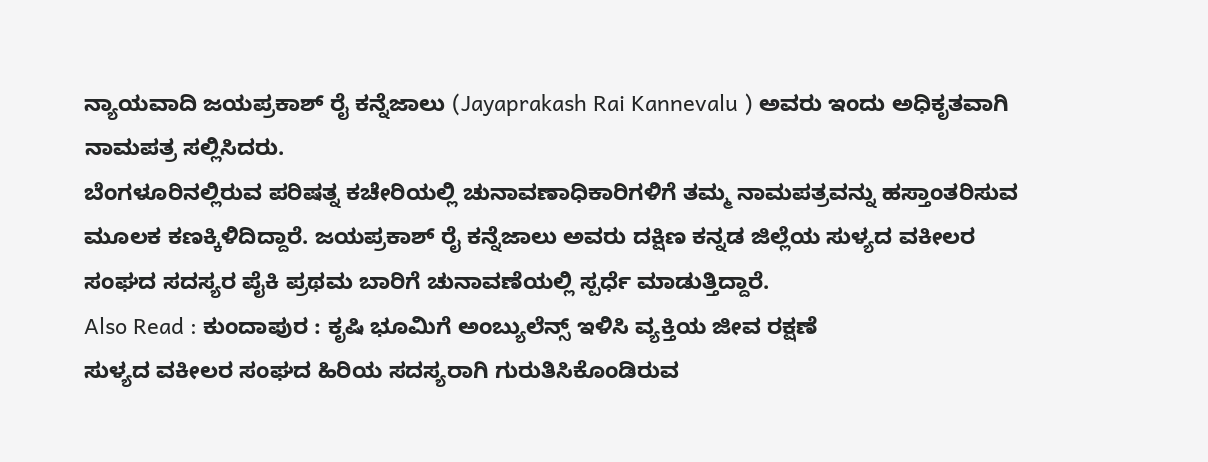ನ್ಯಾಯವಾದಿ ಜಯಪ್ರಕಾಶ್ ರೈ ಕನ್ನೆಜಾಲು (Jayaprakash Rai Kannevalu ) ಅವರು ಇಂದು ಅಧಿಕೃತವಾಗಿ ನಾಮಪತ್ರ ಸಲ್ಲಿಸಿದರು.
ಬೆಂಗಳೂರಿನಲ್ಲಿರುವ ಪರಿಷತ್ನ ಕಚೇರಿಯಲ್ಲಿ ಚುನಾವಣಾಧಿಕಾರಿಗಳಿಗೆ ತಮ್ಮ ನಾಮಪತ್ರವನ್ನು ಹಸ್ತಾಂತರಿಸುವ ಮೂಲಕ ಕಣಕ್ಕಿಳಿದಿದ್ದಾರೆ. ಜಯಪ್ರಕಾಶ್ ರೈ ಕನ್ನೆಜಾಲು ಅವರು ದಕ್ಷಿಣ ಕನ್ನಡ ಜಿಲ್ಲೆಯ ಸುಳ್ಯದ ವಕೀಲರ ಸಂಘದ ಸದಸ್ಯರ ಪೈಕಿ ಪ್ರಥಮ ಬಾರಿಗೆ ಚುನಾವಣೆಯಲ್ಲಿ ಸ್ಪರ್ಧೆ ಮಾಡುತ್ತಿದ್ದಾರೆ.
Also Read : ಕುಂದಾಪುರ : ಕೃಷಿ ಭೂಮಿಗೆ ಅಂಬ್ಯುಲೆನ್ಸ್ ಇಳಿಸಿ ವ್ಯಕ್ತಿಯ ಜೀವ ರಕ್ಷಣೆ
ಸುಳ್ಯದ ವಕೀಲರ ಸಂಘದ ಹಿರಿಯ ಸದಸ್ಯರಾಗಿ ಗುರುತಿಸಿಕೊಂಡಿರುವ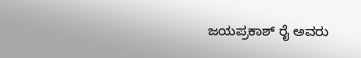ಜಯಪ್ರಕಾಶ್ ರೈ ಅವರು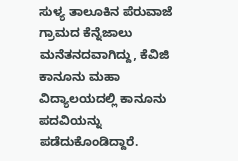ಸುಳ್ಯ ತಾಲೂಕಿನ ಪೆರುವಾಜೆ ಗ್ರಾಮದ ಕೆನ್ನೆಜಾಲು ಮನೆತನದವಾಗಿದ್ದು, ಕೆವಿಜಿ ಕಾನೂನು ಮಹಾ ವಿದ್ಯಾಲಯದಲ್ಲಿ ಕಾನೂನು ಪದವಿಯನ್ನು ಪಡೆದುಕೊಂಡಿದ್ದಾರೆ.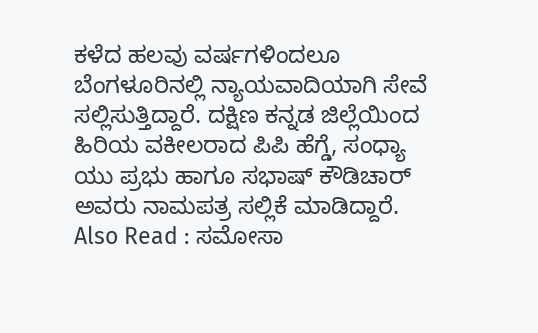ಕಳೆದ ಹಲವು ವರ್ಷಗಳಿಂದಲೂ ಬೆಂಗಳೂರಿನಲ್ಲಿ ನ್ಯಾಯವಾದಿಯಾಗಿ ಸೇವೆ ಸಲ್ಲಿಸುತ್ತಿದ್ದಾರೆ. ದಕ್ಷಿಣ ಕನ್ನಡ ಜಿಲ್ಲೆಯಿಂದ ಹಿರಿಯ ವಕೀಲರಾದ ಪಿಪಿ ಹೆಗ್ಡೆ, ಸಂಧ್ಯಾ ಯು ಪ್ರಭು ಹಾಗೂ ಸಭಾಷ್ ಕೌಡಿಚಾರ್ ಅವರು ನಾಮಪತ್ರ ಸಲ್ಲಿಕೆ ಮಾಡಿದ್ದಾರೆ.
Also Read : ಸಮೋಸಾ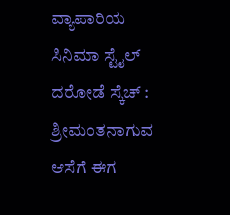ವ್ಯಾಪಾರಿಯ ಸಿನಿಮಾ ಸ್ಟೈಲ್ ದರೋಡೆ ಸ್ಕೆಚ್ : ಶ್ರೀಮಂತನಾಗುವ ಆಸೆಗೆ ಈಗ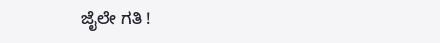ಜೈಲೇ ಗತಿ !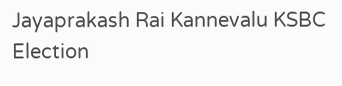Jayaprakash Rai Kannevalu KSBC Election